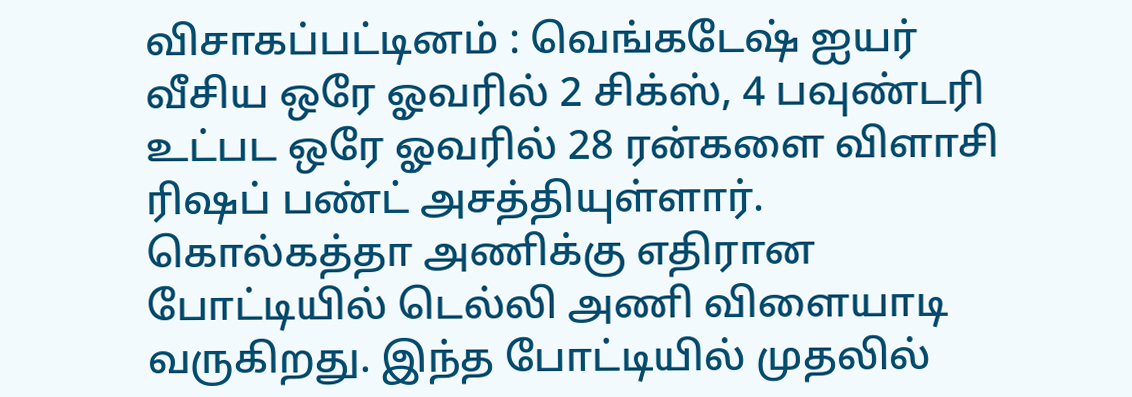விசாகப்பட்டினம் : வெங்கடேஷ் ஐயர் வீசிய ஒரே ஓவரில் 2 சிக்ஸ், 4 பவுண்டரி உட்பட ஒரே ஓவரில் 28 ரன்களை விளாசி ரிஷப் பண்ட் அசத்தியுள்ளார்.
கொல்கத்தா அணிக்கு எதிரான போட்டியில் டெல்லி அணி விளையாடி வருகிறது. இந்த போட்டியில் முதலில்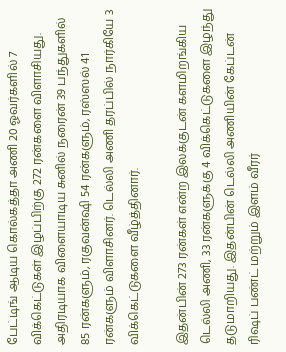பேட்டிங் ஆடிய கொல்கத்தா அணி 20 ஓவர்களில் 7 விக்கெட்டுகள் இழப்பிற்கு 272 ரன்களை விளாசியது. அதிரடியாக விளையாடிய சுனில் நரைன் 39 பந்துகளில் 85 ரன்களும், ரகுவன்ஷி 54 ரன்களும், ரஸ்ஸல் 41 ரன்களும் விளாசினர். டெல்லி அணி தரப்பில் நார்கியே 3 விக்கெட்டுகளை வீழ்த்தினார்.

இதன்பின் 273 ரன்கள் என்ற இலக்குடன் களமிறங்கிய டெல்லி அணி, 33 ரன்களுக்கு 4 விக்கெட்டுகளை இழந்து தடுமாறியது. இதன்பின் டெல்லி அணியின் கேப்டன் ரிஷப் பண்ட் மற்றும் இளம் வீரர்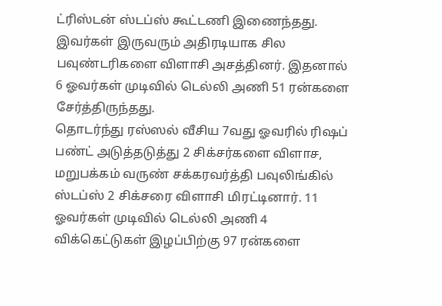ட்ரிஸ்டன் ஸ்டப்ஸ் கூட்டணி இணைந்தது. இவர்கள் இருவரும் அதிரடியாக சில பவுண்டரிகளை விளாசி அசத்தினர். இதனால் 6 ஓவர்கள் முடிவில் டெல்லி அணி 51 ரன்களை சேர்த்திருந்தது.
தொடர்ந்து ரஸ்ஸல் வீசிய 7வது ஓவரில் ரிஷப் பண்ட் அடுத்தடுத்து 2 சிக்சர்களை விளாச, மறுபக்கம் வருண் சக்கரவர்த்தி பவுலிங்கில் ஸ்டப்ஸ் 2 சிக்சரை விளாசி மிரட்டினார். 11 ஓவர்கள் முடிவில் டெல்லி அணி 4 விக்கெட்டுகள் இழப்பிற்கு 97 ரன்களை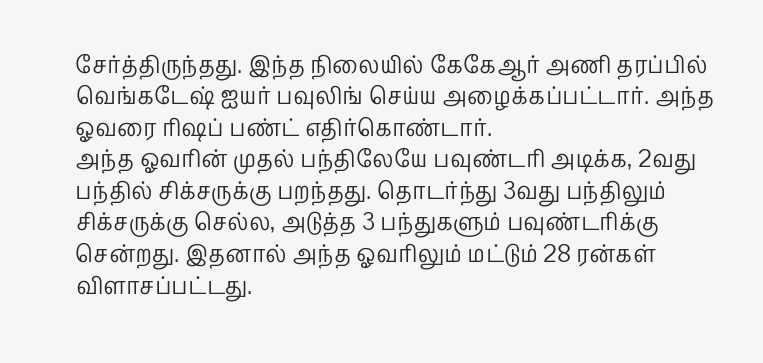சேர்த்திருந்தது. இந்த நிலையில் கேகேஆர் அணி தரப்பில் வெங்கடேஷ் ஐயர் பவுலிங் செய்ய அழைக்கப்பட்டார். அந்த ஓவரை ரிஷப் பண்ட் எதிர்கொண்டார்.
அந்த ஓவரின் முதல் பந்திலேயே பவுண்டரி அடிக்க, 2வது பந்தில் சிக்சருக்கு பறந்தது. தொடர்ந்து 3வது பந்திலும் சிக்சருக்கு செல்ல, அடுத்த 3 பந்துகளும் பவுண்டரிக்கு சென்றது. இதனால் அந்த ஓவரிலும் மட்டும் 28 ரன்கள் விளாசப்பட்டது.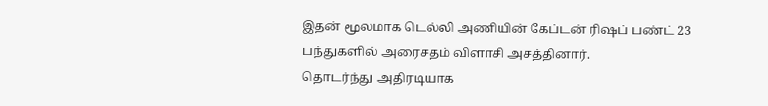இதன் மூலமாக டெல்லி அணியின் கேப்டன் ரிஷப் பண்ட் 23 பந்துகளில் அரைசதம் விளாசி அசத்தினார்.
தொடர்ந்து அதிரடியாக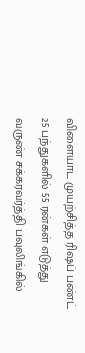விளையாட முயற்சித்த ரிஷப் பண்ட் 25 பந்துகளில் 55 ரன்கள் எடுத்து வருண் சக்கரவர்த்தி பவுலிங்கில்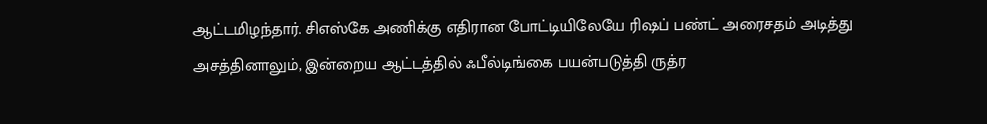ஆட்டமிழந்தார். சிஎஸ்கே அணிக்கு எதிரான போட்டியிலேயே ரிஷப் பண்ட் அரைசதம் அடித்து அசத்தினாலும், இன்றைய ஆட்டத்தில் ஃபீல்டிங்கை பயன்படுத்தி ருத்ர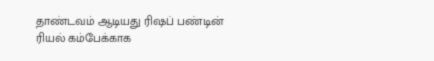தாண்டவம் ஆடியது ரிஷப் பண்டின் ரியல் கம்பேக்காக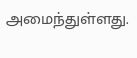அமைந்துள்ளது.